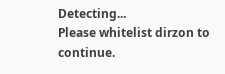Detecting...
Please whitelist dirzon to continue.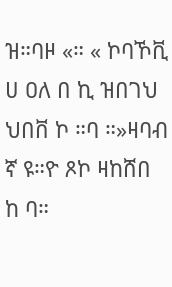ዝ።ባዞ «። « ኮባኾቪ ሀ ዐለ በ ኪ ዝበገህ ህበቨ ኮ ።ባ ።»ዛባብ ኛ ዩ።ዮ ጾኮ ዛከሸበ ከ ባ።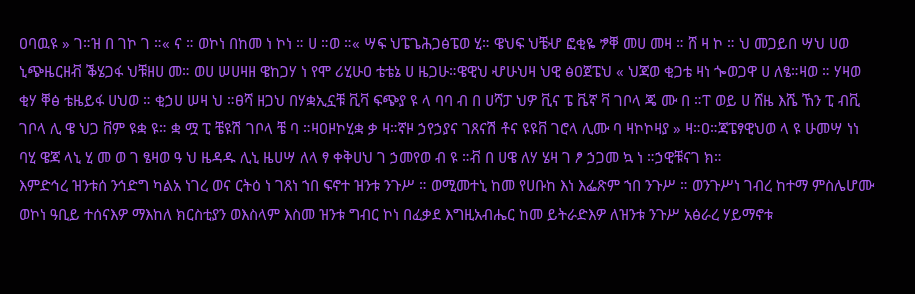ዐባዉዩ » ገ።ዝ በ ገኮ ገ ።« ና ። ወኮነ በከመ ነ ኮነ ። ሀ ።ወ ።« ሣፍ ህፔጌሕጋፅፔወ ሂ። ዌህፍ ህቼሇ ፎቂዬ ፇቐ መሀ መዛ ። ሸ ዛ ኮ ። ህ መጋይበ ሣህ ሀወ ኒጭዜርዘቭ ቕሄጋፋ ህቹዘሀ መ። ወሀ ሠሀዛዘ ዌከጋሃ ነ የሞ ሪሂሁዐ ቴቴኔ ሀ ዜጋሁ።ዌዊህ ሇሁህዛ ህዊ ፅዐጀፔህ « ህጃወ ቂጋቴ ዛነ ጐወጋዋ ሀ ለፄ።ዛወ ። ሃዛወ ቂሃ ቐፅ ቴዜይፋ ሀህወ ። ቂኃሀ ሠዛ ህ ።ፀሻ ዘጋህ በሃቋኢኗቹ ቪቫ ፍጭያ ዩ ላ ባባ ብ በ ሀሻፓ ህዎ ቪና ፔ ቬኛ ቫ ገቦላ ጄ ሙ በ ።ፐ ወይ ሀ ሸዜ እሼ ኸን ፒ ብቪ ገቦላ ሊ ዌ ህጋ ቨም ዩቋ ዩ። ቋ ሟ ፒ ቼዩሽ ገቦላ ቼ ባ ።ዛዐዞኮሂቋ ቃ ዛ።ኛዞ ኃየኃያና ገጸናሽ ቶና ዩዩቨ ገሮላ ሊሙ ባ ዛኮኮዛያ » ዛ።ዐ።ጃፔፃዊህወ ላ ዩ ሁመሣ ነነ ባሂ ዌጃ ላኒ ሂ መ ወ ገ ፄዛወ ዓ ህ ዜዳዱ ሊኒ ዜሀሣ ለላ ፃ ቀቅሀህ ገ ኃመየወ ብ ዩ ።ቭ በ ሀዌ ለሃ ሄዛ ገ ፆ ኃጋመ ኳ ነ ።ኃዊቹናገ ክ።
እምድኅረ ዝንቱሰ ንኅድግ ካልአ ነገረ ወና ርትዕ ነ ገጸነ ኀበ ፍኖተ ዝንቱ ንጉሥ ። ወሚመተኒ ከመ የሀቡከ እነ እፌጽም ኀበ ንጉሥ ። ወንጉሥነ ገብረ ከተማ ምስሌሆሙ ወኮነ ዓቢይ ተሰናእዎ ማእከለ ክርስቲያን ወእስላም እስመ ዝንቱ ግብር ኮነ በፈቃደ እግዚአብሔር ከመ ይትራድእዎ ለዝንቱ ንጉሥ አፅራረ ሃይማኖቱ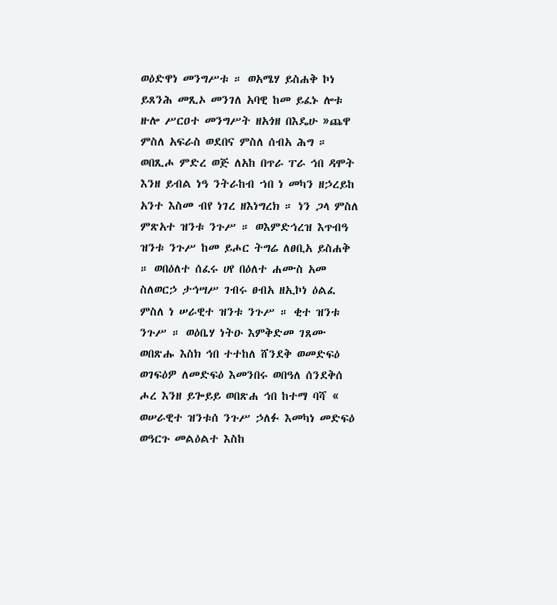ወዕድዋነ መንግሥቱ ። ወአሜሃ ይስሐቅ ኮነ ይጸንሕ መጺኦ መንገለ አባዊ ከመ ይፈኑ ሎቱ ዙሎ ሥርዐተ መንግሥት ዘአጎዘ በእዴሁ »ጨዋ ምስለ አፍራስ ወደበና ምስለ ሰብአ ሕግ ። ወበጺሖ ምድረ ወጅ ለአከ በጥራ ፐራ ኅበ ዳሞት እንዘ ይብል ነዓ ንትራከብ ኀበ ነ መካን ዘኃረይከ አንተ እስመ ብየ ነገረ ዘእነግረክ ። ነን ጋላ ምስለ ምጽአተ ዝንቱ ንጉሥ ። ወእምድኅረዝ እጥብዓ ዝንቱ ንጉሥ ከመ ይሖር ትግሬ ለፀቢአ ይስሐቅ ። ወበዕለተ ሰፈሩ ሀየ በዕለተ ሐሙስ አመ ስለወርኃ ታኅሣሥ ገብሩ ፀብአ ዘኢኮነ ዕልፈ ምስለ ነ ሠራዊተ ዝንቱ ንጉሥ ። ቂተ ዝንቱ ንጉሥ ። ወዕቤሃ ነትዑ እምቅድመ ገጸሙ ወበጽሑ እስክ ኅበ ተተከለ ሸንደቅ ወመድፍዕ ወገፍዕዎ ለመድፍዕ እመንበሩ ወበዓለ ሰንደቅሰ ሖረ እንዘ ይጐይይ ወበጽሐ ኅበ ከተማ ባሻ « ወሠራዊተ ዝንቱሰ ንጉሥ ኃለፉ እመካነ መድፍዕ ወዓርጉ መልዕልተ እስከ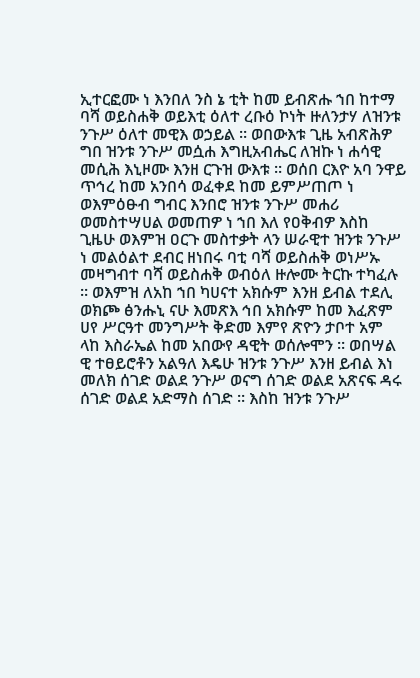ኢተርፎሙ ነ እንበለ ንስ ኔ ቲት ከመ ይብጽሑ ኀበ ከተማ ባሻ ወይስሐቅ ወይእቲ ዕለተ ረቡዕ ኮነት ዙለንታሃ ለዝንቱ ንጉሥ ዕለተ መዊእ ወኃይል ። ወበውእቱ ጊዜ አብጽሕዎ ግበ ዝንቱ ንጉሥ መሷሐ እግዚአብሔር ለዝኩ ነ ሐሳዊ መሲሕ እኒዞሙ እንዘ ርጉዝ ውእቱ ። ወሰበ ርእዮ አባ ንዋይ ጥኅረ ከመ አንበሳ ወፈቀደ ከመ ይምሥጠጦ ነ ወእምዕፁብ ግብር እንበሮ ዝንቱ ንጉሥ መሐሪ ወመስተሣሀል ወመጠዎ ነ ኀበ እለ የዐቅብዎ እስከ ጊዜሁ ወእምዝ ዐርጉ መስተቃት ላን ሠራዊተ ዝንቱ ንጉሥ ነ መልዕልተ ደብር ዘነበሩ ባቲ ባሻ ወይስሐቅ ወነሥኡ መዛግብተ ባሻ ወይስሐቅ ወብዕለ ዙሎሙ ትርኩ ተካፈሉ ። ወእምዝ ለአከ ኀበ ካሀናተ አክሱም እንዘ ይብል ተደሊ ወክጮ ፅንሑኒ ናሁ እመጽእ ኅበ አክሱም ከመ እፈጽም ሀየ ሥርዓተ መንግሥት ቅድመ እምየ ጽዮን ታቦተ አም ላከ እስራኤል ከመ አበውየ ዳዊት ወሰሎሞን ። ወበሣል ዊ ተፀይሮቶን አልዓለ እዴሁ ዝንቱ ንጉሥ እንዘ ይብል እነ መለክ ሰገድ ወልደ ንጉሥ ወናግ ሰገድ ወልደ አጽናፍ ዳሩ ሰገድ ወልደ አድማስ ሰገድ ። እስከ ዝንቱ ንጉሥ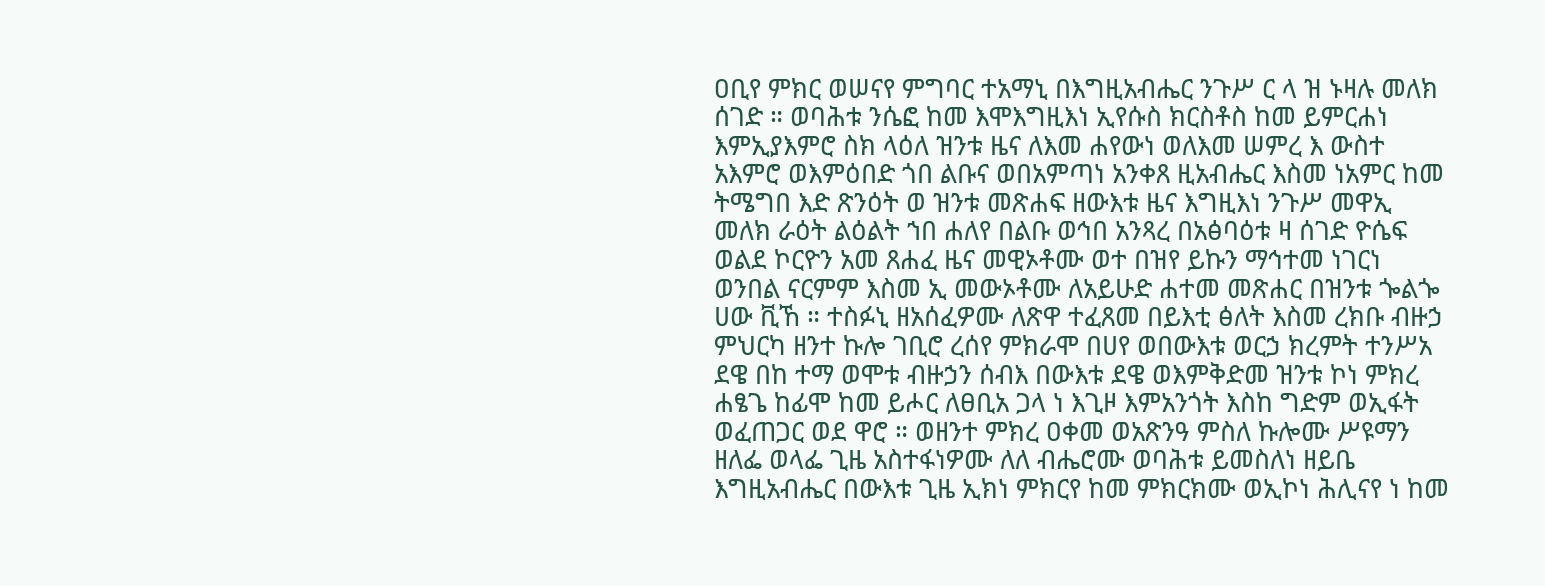ዐቢየ ምክር ወሠናየ ምግባር ተአማኒ በእግዚአብሔር ንጉሥ ር ላ ዝ ኑዛሉ መለክ ሰገድ ። ወባሕቱ ንሴፎ ከመ እሞእግዚእነ ኢየሱስ ክርስቶስ ከመ ይምርሐነ እምኢያእምሮ ስክ ላዕለ ዝንቱ ዜና ለእመ ሐየውነ ወለእመ ሠምረ እ ውስተ አእምሮ ወእምዕበድ ጎበ ልቡና ወበአምጣነ አንቀጸ ዚአብሔር እስመ ነአምር ከመ ትሜግበ እድ ጽንዕት ወ ዝንቱ መጽሐፍ ዘውእቱ ዜና እግዚእነ ንጉሥ መዋኢ መለክ ራዕት ልዕልት ኀበ ሐለየ በልቡ ወኅበ አንጻረ በአፅባዕቱ ዛ ሰገድ ዮሴፍ ወልደ ኮርዮን አመ ጸሐፈ ዜና መዊኦቶሙ ወተ በዝየ ይኩን ማኅተመ ነገርነ ወንበል ናርምም እስመ ኢ መውኦቶሙ ለአይሁድ ሐተመ መጽሐር በዝንቱ ጐልጐ ሀው ቪኸ ። ተስፉኒ ዘአሰፈዎሙ ለጽዋ ተፈጸመ በይእቲ ፅለት እስመ ረክቡ ብዙኃ ምህርካ ዘንተ ኩሎ ገቢሮ ረሰየ ምክራሞ በሀየ ወበውእቱ ወርኃ ክረምት ተንሥአ ደዌ በከ ተማ ወሞቱ ብዙኃን ሰብእ በውእቱ ደዌ ወእምቅድመ ዝንቱ ኮነ ምክረ ሐፄጌ ከፊሞ ከመ ይሖር ለፀቢአ ጋላ ነ እጊዞ እምአንጎት እስከ ግድም ወኢፋት ወፈጠጋር ወደ ዋሮ ። ወዘንተ ምክረ ዐቀመ ወአጽንዓ ምስለ ኩሎሙ ሥዩማን ዘለፌ ወላፌ ጊዜ አስተፋነዎሙ ለለ ብሔሮሙ ወባሕቱ ይመስለነ ዘይቤ እግዚአብሔር በውእቱ ጊዜ ኢክነ ምክርየ ከመ ምክርክሙ ወኢኮነ ሕሊናየ ነ ከመ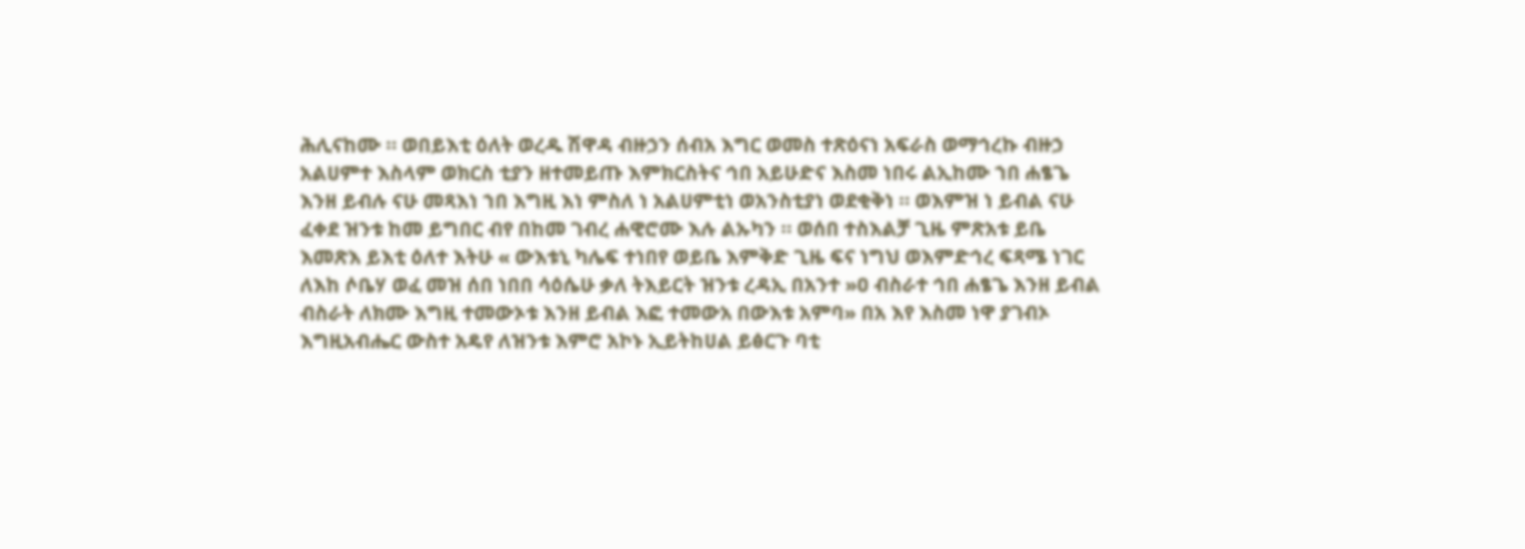ሕሊናከሙ ። ወበይእቲ ዕለት ወረዱ ሽዋዳ ብዙኃን ሰብአ እግር ወመስ ተጽዕናነ አፍራስ ወማኅረኩ ብዙኃ አልሀምተ እስላም ወክርስ ቲያን ዘተመይጡ እምክርስትና ኅበ አይሁድና እስመ ነበሩ ልኢከሙ ኀበ ሐፄጌ እንዘ ይብሉ ናሁ መጻእነ ኀበ እግዚ እነ ምስለ ነ አልሀምቲነ ወአንስቲያነ ወደቂቅነ ። ወእምዝ ነ ይብል ናሁ ፈቀደ ዝንቱ ከመ ይግበር ብየ በከመ ገብረ ሐዊሮሙ እሉ ልኡካን ። ወሰበ ተስእልቻ ጊዜ ምጽአቱ ይቤ እመጽእ ይእቲ ዕለተ እትሁ « ውእቱኒ ካሌፍ ተነበየ ወይቤ እምቅድ ጊዜ ፍና ነግህ ወእምድኅረ ፍጻሜ ነገር ለእከ ሶቤሃ ወፈ መዝ ሰበ ነበበ ሳዕሴሁ ቃለ ትእይርት ዝንቱ ረዳኢ በአንተ »ዐ ብስራተ ኅበ ሐፄጌ እንዘ ይብል ብስራት ለክሙ እግዚ ተመውኦቱ እንዘ ይብል እፎ ተመውአ በውእቱ አምባ» በአ እየ እስመ ነዋ ያገብኦ እግዚአብሔር ውስተ አዴየ ለዝንቱ እምሮ አኮኑ ኢይትከሀል ይፅርጉ ባቲ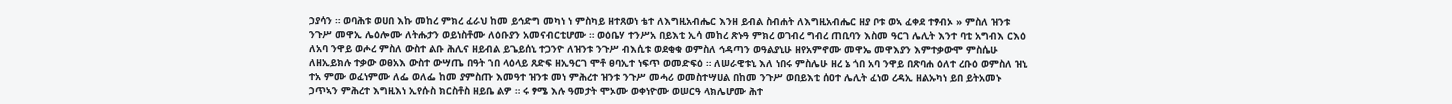ኃያሳን ። ወባሕቱ ወሀበ እኩ መከረ ምክረ ፈራህ ከመ ይኅድግ መካነ ነ ምስካይ ዘተጸወነ ቴተ ለእግዚአብሔር እንዘ ይብል ስብሐት ለእግዚአብሔር ዘያ ቦቱ ወኣ ፈቀደ ተፃብኦ » ምስለ ዝንቱ ንጉሥ መዋኢ ሌዕሎሙ ለትሑታን ወይነስቶሙ ለዕቡያን አመናብርቲሆሙ ። ወዕቤሃ ተንሥአ በይእቲ ኢሳ መከረ ጽኑዓ ምክረ ወገብረ ግብረ ጠቢባን እስመ ዓርገ ሌሊት እንተ ባቲ አግብእ ርእዕ ለአባ ንዋይ ወሖረ ምስለ ውስተ ልቡ ሕሊና ዘይብል ይጌይሰኒ ተጋንዮ ለዝንቱ ንጉሥ ብእሲቱ ወደቂቁ ወምስለ ኅዳጣን ወዓልያኒሁ ዘየአምኖሙ መዋኤ መዋእያን እምተቃውሞ ምስሴሁ ለዘኢይክሉ ተቃው ወፀአእ ውስተ ውሣጤ በዓት ኀበ ላዕላይ ጸድፍ ዘኢዓርገ ሞቶ ፀባኢተ ነፍጥ ወመድፍዕ ። ለሠራዊቱኒ እለ ነበሩ ምስሌሁ ዘረ ኔ ጎበ አባ ንዋይ በጽባሐ ዕለተ ረቡዕ ወምስለ ዝኒ ተአ ምሙ ወፈነምሙ ለፌ ወለፌ ከመ ያምስጡ እመዓተ ዝንቱ መነ ምሕረተ ዝንቱ ንጉሥ መሓሪ ወመስተሣሀል በከመ ንጉሥ ወበይእቲ ሰዐተ ሌሊት ፈነወ ረዳኢ ዘልኡካነ ይበ ይትአመኑ ኃጥኣን ምሕረተ እግዚእነ ኢየሱስ ክርስቶስ ዘይቤ ልዎ ። ሩ ፃሜ እሉ ዓመታት ሞኦሙ ወቀነዮሙ ወሠርዓ ላክሌሆሙ ሕተ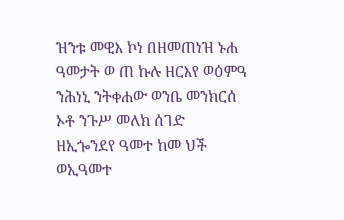ዝንቱ መዊእ ኮነ በዘመጠነዝ ኑሐ ዓመታት ወ ጠ ኩሉ ዘርእየ ወዕምዓ ንሕነኒ ንትቀሐው ወንቤ መንክርሰ ኦቶ ንጉሥ መለክ ሰገድ ዘኢጐንደየ ዓመተ ከመ ህች ወኢዓመተ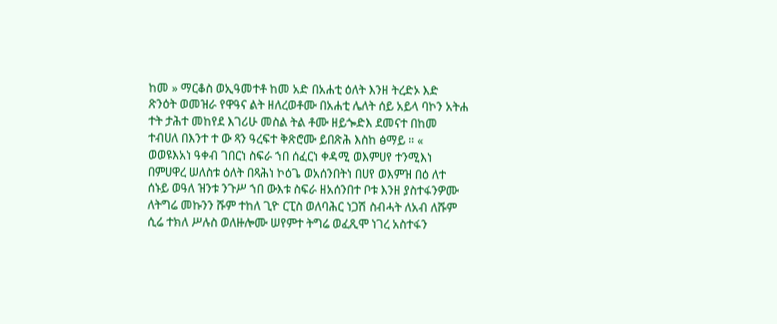ከመ » ማርቆስ ወኢዓመተቶ ከመ አድ በአሐቲ ዕለት እንዘ ትረድኦ እድ ጽንዕት ወመዝራ የዋዓና ልት ዘለረወቶሙ በአሐቲ ሌለት ሰይ አይላ ባኮን አትሐ ተት ታሕተ መከየደ እገሪሁ መስል ትል ቶሙ ዘይጐድእ ደመናተ በከመ ተብሀለ በእንተ ተ ው ጻን ዓረፍተ ቅጽሮሙ ይበጽሕ እስከ ፅማይ ። « ወወዩእአነ ዓቀብ ገበርነ ስፍራ ኀበ ሰፈርነ ቀዳሚ ወእምሀየ ተንሚእነ በምሀዋረ ሠለስቱ ዕለት በጻሕነ ኮዕጌ ወአሰንበትነ በሀየ ወእምዝ በዕ ለተ ሰኑይ ወዓለ ዝንቱ ንጉሥ ኀበ ውእቱ ስፍራ ዘአሰንበተ ቦቱ እንዘ ያስተፋንዎሙ ለትግሬ መኩንን ሹም ተከለ ጊዮ ርፒስ ወለባሕር ነጋሽ ስብሓት ለአብ ለሹም ሲሬ ተክለ ሥሉስ ወለዙሎሙ ሠየምተ ትግሬ ወፈጺሞ ነገረ አስተፋን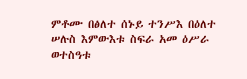ምቶሙ በፅለተ ሰኑይ ተንሥእ በዕለተ ሠሉስ እምውእቱ ስፍራ አመ ዕሥራ ወተስዓቱ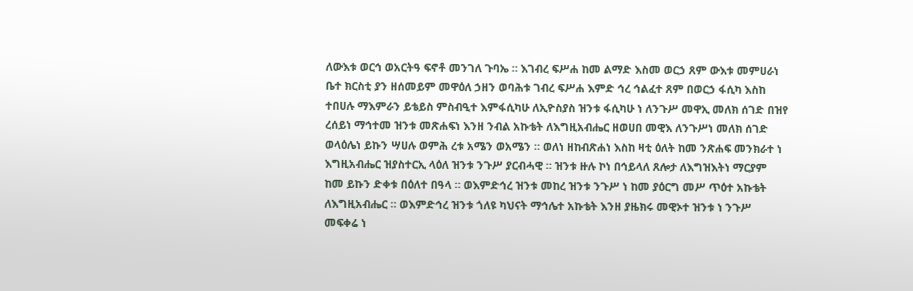ለውእቱ ወርኅ ወአርትዓ ፍኖቶ መንገለ ጉባኤ ። እገብረ ፍሥሐ ከመ ልማድ እስመ ወርኃ ጸም ውእቱ መምሀራነ ቤተ ክርስቲ ያን ዘሰመይም መዋዕለ ኃዘን ወባሕቱ ገብረ ፍሥሐ እምድ ኅረ ኅልፈተ ጸም በወርኃ ፋሲካ እስከ ተበሀሉ ማእምራን ይቴይስ ምስብዒተ እምፋሲካሁ ለኢዮስያስ ዝንቱ ፋሲካሁ ነ ለንጉሥ መዋኢ መለክ ሰገድ በዝየ ረሰይነ ማኅተመ ዝንቱ መጽሐፍነ እንዘ ንብል አኩቴት ለእግዚአብሔር ዘወሀበ መዊእ ለንጉሥነ መለክ ሰገድ ወላዕሌነ ይኩን ሣሀሉ ወምሕ ረቱ አሜን ወአሜን ። ወለነ ዘከብጽሐነ እስከ ዛቲ ዕለት ከመ ንጽሐፍ መንክራተ ነ እግዚአብሔር ዝያስተርኢ ላዕለ ዝንቱ ንጉሥ ያርብሓዊ ። ዝንቱ ዙሉ ኮነ በኅይላለ ጸሎታ ለእግዝእትነ ማርያም ከመ ይኩን ድቀቱ በዕለተ በዓላ ። ወእምድኅረ ዝንቱ መከረ ዝንቱ ንጉሥ ነ ከመ ያዕርግ መሥ ጥዕተ አኩቴት ለእግዚአብሔር ። ወእምድኅረ ዝንቱ ጎለዩ ካህናት ማኅሌተ አኩቴት እንዘ ያዜክሩ መዊኦተ ዝንቱ ነ ንጉሥ መፍቀሬ ነ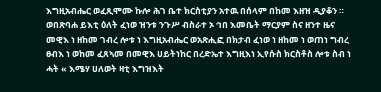እግዚአብሔር ወፈጺሞሙ ኩሎ ሕገ ቤተ ክርስቲያን አተዉ በሰላም በከመ እዘዝ ዲያቆን ። ወበጽባሐ ይእቲ ዕለት ፈነወ ዝንቱ ንጉሥ ብስራተ ኦ ኅበ እመቤት ማርያም ስና ዘንተ ዜና መዊእ ነ ዘከመ ገብረ ሎቱ ነ እግዚአብሔር ወአጽሒፎ በክታብ ፈነወ ነ ዘከመ ነ ወጠነ ግብረ ፀብእ ነ ወከመ ፈጸኣመ በመዊእ ሀይትነከር በረድኤተ እግዚእነ ኢየሱስ ክርስቶስ ሎቱ ስብ ነ ሓት « እሜሃ ሀለወት ዛቲ እግዝእት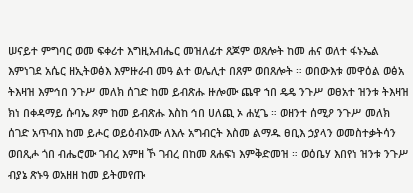ሠናይተ ምግባር ወመ ፍቀሪተ እግዚአብሔር መዝለፊተ ጸጆም ወጸሎት ከመ ሐና ወለተ ፋኑኤል እምነገደ አሴር ዘኢትወፅእ እምዙራብ መዓ ልተ ወሌሊተ በጸም ወበጸሎት ። ወበውእቱ መዋዕል ወፅአ ትእዛዝ እምኅበ ንጉሥ መለክ ሰገድ ከመ ይብጽሑ ዙሎሙ ጨዋ ኀበ ዴዴ ንጉሥ ወፀአተ ዝንቱ ትእዛዝ ክነ በቀዳማይ ሱባኤ ጾም ከመ ይብጽሑ እስከ ኅበ ሀለጪ ኦ ሐሂጌ ። ወዘንተ ሰሚዖ ንጉሥ መለክ ሰገድ አጥብእ ከመ ይሖር ወይዕብኦሙ ለእሉ አግብርት እስመ ልማዱ ፀቢእ ኃያላን ወመስተቃትሳን ወበጺሖ ጎበ ብሔሮሙ ገብረ እምዘ ኾ ገብረ በከመ ጸሐፍነ እምቅድመዝ ። ወዕቤሃ እበየነ ዝንቱ ንጉሥ ብያኔ ጽኑዓ ወአዘዘ ከመ ይትመየጡ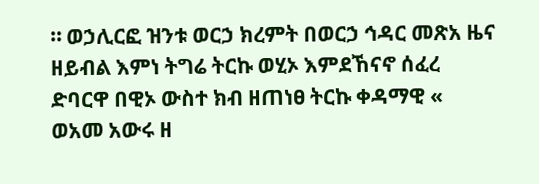። ወኃሊርፎ ዝንቱ ወርኃ ክረምት በወርኃ ኅዳር መጽአ ዜና ዘይብል እምነ ትግሬ ትርኩ ወሂኦ እምደኸናኖ ሰፈረ ድባርዋ በዊኦ ውስተ ክብ ዘጠነፀ ትርኩ ቀዳማዊ « ወአመ አውሩ ዘ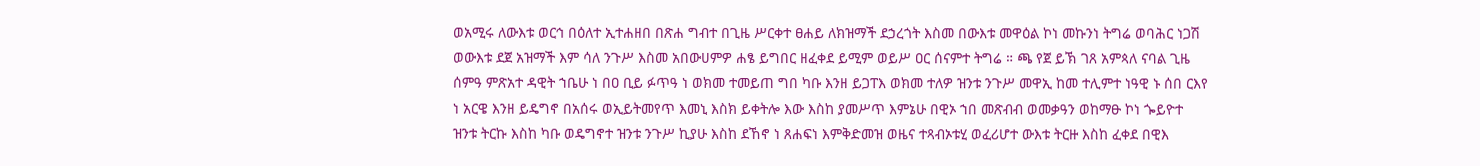ወአሚሩ ለውእቱ ወርኅ በዕለተ ኢተሐዘበ በጽሐ ግብተ በጊዜ ሥርቀተ ፀሐይ ለክዝማች ደኃረጎት እስመ በውእቱ መዋዕል ኮነ መኩንነ ትግሬ ወባሕር ነጋሽ ወውእቱ ደጀ አዝማች እም ሳለ ንጉሥ እስመ አበውሀምዎ ሐፄ ይግበር ዘፈቀደ ይሚም ወይሥ ዐር ሰናምተ ትግሬ ። ጫ የጀ ይኽ ገጸ አምጳለ ናባል ጊዜ ሰምዓ ምጽአተ ዳዊት ኀቤሁ ነ በዐ ቢይ ፉጥዓ ነ ወክመ ተመይጠ ግበ ካቡ እንዘ ይጋፐእ ወክመ ተለዎ ዝንቱ ንጉሥ መዋኢ ከመ ተሊምተ ነዓዊ ኑ ሰበ ርእየ ነ አርዌ እንዘ ይዴግኖ በአሰሩ ወኢይትመየጥ እመኒ እስክ ይቀትሎ እው እስከ ያመሥጥ እምኔሁ በዊኦ ኀበ መጽብብ ወመቃዓን ወከማፁ ኮነ ጐይዮተ ዝንቱ ትርኩ እስከ ካቡ ወዴግኖተ ዝንቱ ንጉሥ ኪያሁ እስከ ደኸኖ ነ ጸሐፍነ እምቅድመዝ ወዜና ተጻብኦቱሂ ወፈሪሆተ ውእቱ ትርዙ እስከ ፈቀደ በዊእ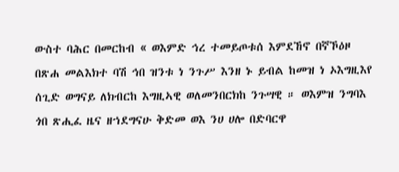ውስተ ባሕር በመርከብ « ወእምድ ኅረ ተመይጦቱሰ እምደኸኖ በኛኾዕዞ በጽሐ መልእክተ ባሽ ኅበ ዝንቱ ነ ንጉሥ እንዘ ኑ ይብል ከመዝ ነ ኦእግዚእየ ሰጊድ ወግናይ ለክብርከ እግዚኣዊ ወለመንበርክከ ንጉሣዊ ። ወእምዝ ንግባእ ጎበ ጽሒፈ ዜና ዘኀደግናሁ ቅድመ ወእ ንሀ ሀሎ በድባርዋ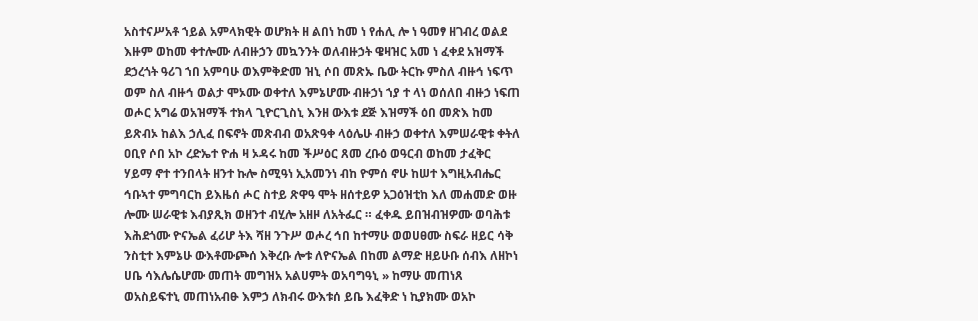አስተናሥአቶ ኀይል አምላክዊት ወሆክት ዘ ልበነ ከመ ነ የሐሊ ሎ ነ ዓመፃ ዘገብረ ወልደ እዙም ወከመ ቀተሎሙ ለብዙኃን መኳንንት ወለብዙኃት ዌዛዝር አመ ነ ፈቀደ አዝማች ደኃረጎት ዓሪገ ኀበ አምባሁ ወእምቅድመ ዝኒ ሶበ መጽኡ ቤው ትርኩ ምስለ ብዙኅ ነፍጥ ወም ስለ ብዙኅ ወልታ ሞኦሙ ወቀተለ እምኔሆሙ ብዙኃነ ኀያ ተ ላነ ወሰለበ ብዙኃ ነፍጠ ወሖር አግሬ ወአዝማች ተክላ ጊዮርጊስኒ እንዘ ውእቱ ደጅ እዝማች ዕበ መጽእ ከመ ይጽብኦ ከልእ ኃሊፈ በፍኖት መጽብብ ወአጽዓቀ ላዕሌሁ ብዙኃ ወቀተለ እምሠራዊቱ ቀትለ ዐቢየ ሶበ አኮ ረድኤተ ዮሐ ዛ ኦዳሩ ከመ ችሥዕር ጸመ ረቡዕ ወዓርብ ወከመ ታፈቅር ሃይማ ኖተ ተንበላት ዘንተ ኩሎ ስሚዓነ ኢአመንነ ብከ ዮምሰ ኖሁ ከሠተ እግዚአብሔር ኅቡኣተ ምግባርከ ይእዜሰ ሖር ስተይ ጽዋዓ ሞት ዘሰተይዎ አጋዕዝቲከ እለ መሐመድ ወዙ ሎሙ ሠራዊቱ እብያጺክ ወዘንተ ብሂሎ አዘዞ ለአትፌር ። ፈቀዱ ይበዝብዝዎሙ ወባሕቱ እሕደጎሙ ዮናኤል ፈሪሆ ትእ ሻዘ ንጉሥ ወሖረ ኅበ ከተማሁ ወወሀፀሙ ስፍራ ዘይር ሳቅ ንስቲተ እምኔሁ ውእቶሙጮሰ እቅረቡ ሎቱ ለዮናኤል በከመ ልማድ ዘይሁቡ ሰብእ ለዘኮነ ሀቤ ሳእሌሴሆሙ መጠት መግዝአ አልሀምት ወአባግዓኒ » ከማሁ መጠነጸ ወአስይፍተኒ መጠነአብፁ እምኃ ለክብሩ ውእቱሰ ይቤ እፈቅድ ነ ኪያክሙ ወአኮ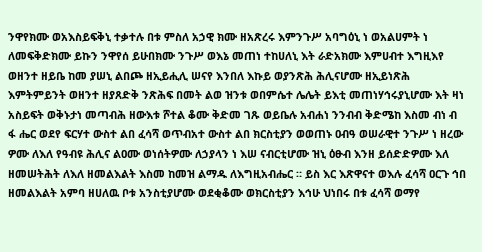ንዋየክሙ ወአእስይፍቅኒ ተቃተሉ በቱ ምስለ አኃዊ ክሙ ዘአጽረሩ እምንጉሥ አባግዕኒ ነ ወአልሀምት ነ ለመፍቅድክሙ ይኩን ንዋየሰ ይሁበክሙ ንጉሥ ወእኔ መጠነ ተከሀለኒ እት ራድአክሙ እምሀብተ እግዚእየ ወዘንተ ዘይቤ ከመ ያሠኒ ልበጮ ዘኢይሒሊ ሠናየ እንበለ እኩይ ወያንጽሕ ሕሊናሆሙ ዘኢይነጽሕ እምትምይንት ወዘንተ ዘያጸድቅ ንጽሕፍ በመት ልወ ዝንቱ ወበምሴተ ሌሌት ይእቲ መጠነሃኅሩያኒሆሙ እት ዛነ አስይፍት ወቅኑታነ መጣብሕ ዘውእቱ ሾተል ቆሙ ቅድመ ገጹ ወይቤሉ አብሐነ ንንብብ ቅድሜከ እስመ ብነ ብ ፋ ሔር ወደየ ፍርሃተ ውስተ ልበ ፈሳሻ ወጥብአተ ውስተ ልበ ክርስቲያን ወወጠኑ ዐብዓ ወሠራዊተ ንጉሥ ነ ዘረው ዎሙ ለእለ የዓብዩ ሕሊና ልዐሙ ወነሰትዎሙ ለኃያላን ነ እሠ ናብርቲሆሙ ዝኒ ዕፁብ እንዘ ይሰድድዎሙ እለ ዘመሠትሕት ለእለ ዘመልእልት እስመ ከመዝ ልማዱ ለእግዚአብሔር ። ይስ እር እጽዋናተ ወእሉ ፈሳሻ ዐርጉ ኅበ ዘመልእልት አምባ ዘሀለዉ ቦቱ አንስቲያሆሙ ወደቂቆሙ ወክርስቲያን እኅሁ ህነበሩ በቱ ፈሳሻ ወማየ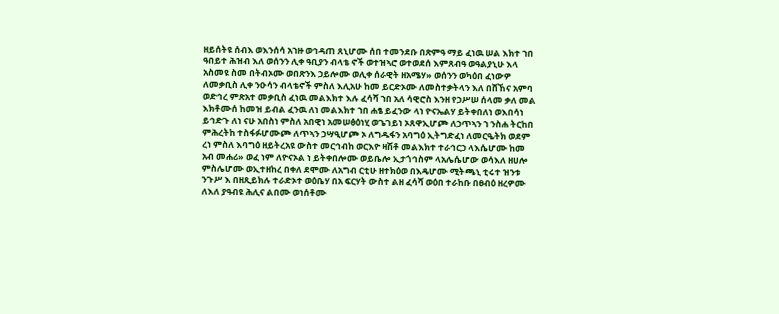ዘይሰትዩ ሰብእ ወእንሰሳ አኀዙ ወኅዳጠ ጸኒሆሙ ሰበ ተመንደቡ በጽምዓ ማይ ፈነዉ ሠል እክተ ኀበ ዓበይተ ሕዝብ እለ ወሰንን ሊቀ ዓቢያን ብላቴ ኖች ወተዝኣሮ ወተወደሰ እምጸብዓ ወዓልያኒሁ እላ አስመዩ ስመ በትብኦሙ ወበጽንእ ኃይሎሙ ወሊቀ ሰራዊት ዘአሜሃ» ወሰንን ወካዕበ ፈነውዎ ለመቃቢስ ሊቀ ንዑሳን ብላቴኖች ምስለ እሊአሁ ከመ ይርድኦሙ ለመስተቃትላን እለ በሸኸና አምባ ወድኅረ ምጽአተ መቃቢስ ፈነዉ መልእክተ እሉ ፈሳሻ ኀበ አለ ሳዊሮስ እንዘ የኃሥሠ ሰላመ ቃለ መል እክቶሙሰ ከመዝ ይብል ፈንዉ ለነ መልእክተ ኀበ ሐፄ ይፈንው ላነ ዮናኤልሃ ይትቀበለነ ወእበሳነ ይኅድጉ ለነ ናሁ አበስነ ምስለ አበዊነ አመሠፅዕነሂ ወጌገይነ ኦጸዋኢሆጮ ለኃጥኣን ኀ ንስሐ ትርከበ ምሕረትከ ተስፋፉሆሙጮ ለጥኣን ኃሣዒሆጮ ኦ ለግዱፋን አባግዕ ኢትግድፈነ ለመርዔትክ ወደም ረነ ምስለ እባግዕ ዘይትረአዩ ውስተ መርኅብከ ወርእዮ ዛሽቶ መልእክተ ተራኅርኃ ላእሴሆሙ ከመ አብ መሐሪ» ወፈ ነም ለዮናኦል ነ ይትቀበሎሙ ወይቤሎ ኢታጎኅስም ላአሌሴሆው ወሳእለ ዘሀሎ ምስሌሆሙ ወኢተዘከረ በቀለ ደሞሙ ለአግብ ርቲሁ ዘተክዕወ በእዴሆሙ ሚትጫኒ ቲሩተ ዝንቱ ንጉሥ እ በዘጺይክሉ ተራድኦተ ወዕቤሃ በአ ፍርሃት ውስተ ልዘ ፈሳሻ ወዕበ ተራከቡ በፀብዕ ዘረዎሙ ለእለ ያዓብዩ ሕሊና ልበሙ ወነሰቶሙ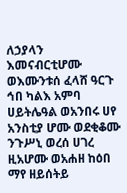ለኃያላን እመናብርቲሆሙ ወእሙንቱሰ ፈላሸ ዓርጉ ኅበ ካልእ አምባ ሀይትሌዓል ወአንበሩ ሀየ አንስቲያ ሆሙ ወደቂቆሙ ንጉሥኒ ወረሰ ሀገረ ዚአሆሙ ወአሐዘ ከዕበ ማየ ዘይሰትይ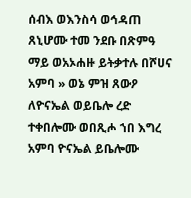ሰብእ ወእንስሳ ወኅዳጠ ጸኒሆሙ ተመ ንደቡ በጽምዓ ማይ ወአኦሐዙ ይትቃተሉ በሾሀና አምባ » ወኔ ምዝ ጸውዖ ለዮናኤል ወይቤሎ ረድ ተቀበሎሙ ወበጺሖ ኀበ እግረ አምባ ዮናኤል ይቤሎሙ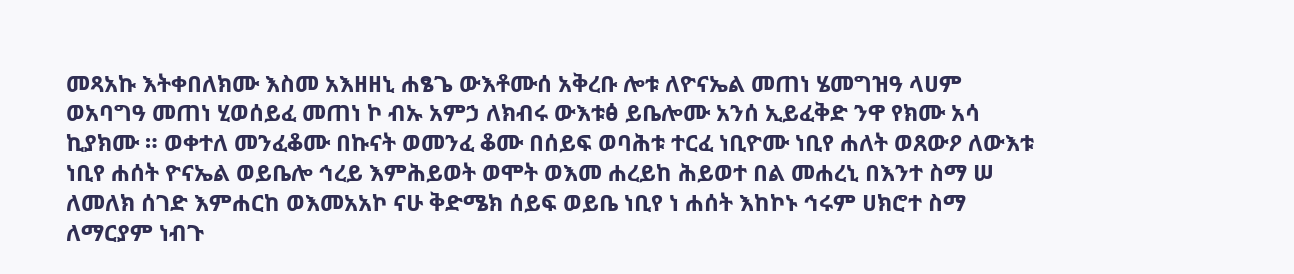መጻአኩ እትቀበለክሙ እስመ አእዘዘኒ ሐፄጌ ውእቶሙሰ አቅረቡ ሎቱ ለዮናኤል መጠነ ሄመግዝዓ ላሀም ወአባግዓ መጠነ ሂወሰይፈ መጠነ ኮ ብኡ አምኃ ለክብሩ ውእቱፅ ይቤሎሙ አንሰ ኢይፈቅድ ንዋ የክሙ አሳ ኪያክሙ ። ወቀተለ መንፈቆሙ በኩናት ወመንፈ ቆሙ በሰይፍ ወባሕቱ ተርፈ ነቢዮሙ ነቢየ ሐለት ወጸውዖ ለውእቱ ነቢየ ሐሰት ዮናኤል ወይቤሎ ኅረይ እምሕይወት ወሞት ወእመ ሐረይከ ሕይወተ በል መሐረኒ በእንተ ስማ ሠ ለመለክ ሰገድ እምሐርከ ወእመአአኮ ናሁ ቅድሜክ ሰይፍ ወይቤ ነቢየ ነ ሐሰት እከኮኑ ኅሩም ሀክሮተ ስማ ለማርያም ነብጉ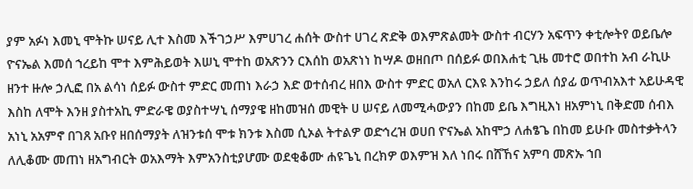ያም አፉነ እመኒ ሞትኩ ሠናይ ሊተ እስመ እችገኃሥ እምሀገረ ሐሰት ውስተ ሀገረ ጽድቅ ወእምጽልመት ውስተ ብርሃን አፍጥን ቀቲሎትየ ወይቤሎ ዮናኤል እመሰ ኀረይከ ሞተ እምሕይወት እሠኒ ሞተከ ወአጽንን ርእሰከ ወአጽነነ ከሣዶ ወዘበጦ በሰይፉ ወበእሐቲ ጊዜ መተሮ ወበተከ አብ ራኪሁ ዘንተ ዙሎ ኃሊፎ በአ ልሳነ ሰይፉ ውስተ ምድር መጠነ እራኃ እድ ወተሰብረ ዘበእ ውስተ ምድር ወአለ ርእዩ እንከሩ ኃይለ ሰያፊ ወጥብአእተ አይሁዳዊ እስከ ለሞት እንዘ ያስተአኪ ምድራዌ ወያስተሣኒ ሰማያዌ ዘከመዝሰ መዊት ሀ ሠናይ ለመሚሓውያን በከመ ይቤ እግዚእነ ዘአምነኒ በቅድመ ሰብእ አነኒ አአምኖ በገጸ አቡየ ዘበሰማያት ለዝንቱሰ ሞቱ ክንቱ እስመ ሲኦል ትተልዎ ወድኅረዝ ወሀበ ዮናኤል አከሞኃ ለሐፄጌ በከመ ይሁቡ መስተቃትላን ለሊቆሙ መጠነ ዘአግብርት ወአእማት እምአንስቲያሆሙ ወደቂቆሙ ሐዩጌኒ በረክዎ ወእምዝ እለ ነበሩ በሸኸና አምባ መጽኡ ኀበ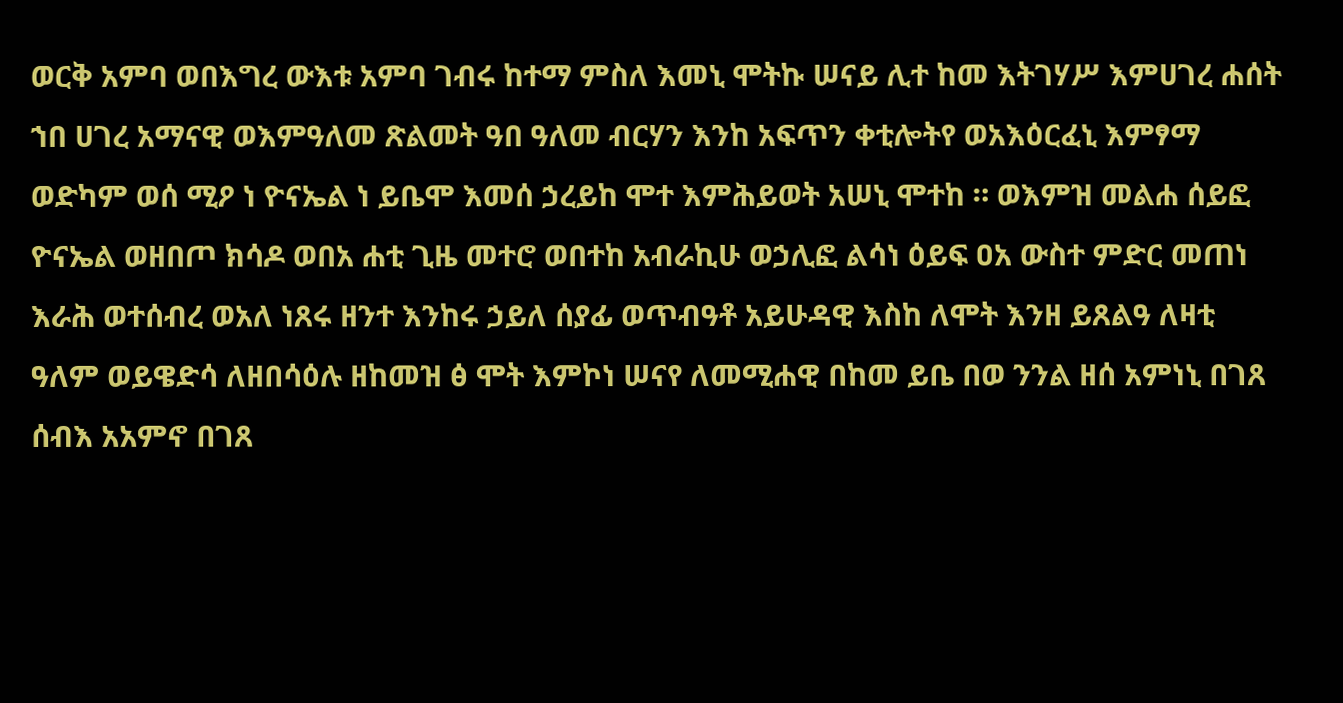ወርቅ አምባ ወበእግረ ውእቱ አምባ ገብሩ ከተማ ምስለ እመኒ ሞትኩ ሠናይ ሊተ ከመ እትገሃሥ እምሀገረ ሐሰት ኀበ ሀገረ አማናዊ ወእምዓለመ ጽልመት ዓበ ዓለመ ብርሃን እንከ አፍጥን ቀቲሎትየ ወአእዕርፈኒ እምፃማ ወድካም ወሰ ሚዖ ነ ዮናኤል ነ ይቤሞ እመሰ ኃረይከ ሞተ እምሕይወት አሠኒ ሞተከ ። ወእምዝ መልሐ ሰይፎ ዮናኤል ወዘበጦ ክሳዶ ወበአ ሐቲ ጊዜ መተሮ ወበተከ አብራኪሁ ወኃሊፎ ልሳነ ዕይፍ ዐአ ውስተ ምድር መጠነ እራሕ ወተሰብረ ወአለ ነጸሩ ዘንተ እንከሩ ኃይለ ሰያፊ ወጥብዓቶ አይሁዳዊ እስከ ለሞት እንዘ ይጸልዓ ለዛቲ ዓለም ወይዌድሳ ለዘበሳዕሉ ዘከመዝ ፅ ሞት እምኮነ ሠናየ ለመሚሐዊ በከመ ይቤ በወ ንንል ዘሰ አምነኒ በገጸ ሰብእ አአምኖ በገጸ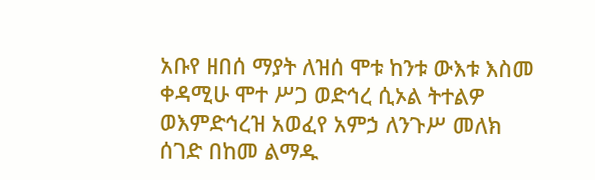አቡየ ዘበሰ ማያት ለዝሰ ሞቱ ከንቱ ውእቱ እስመ ቀዳሚሁ ሞተ ሥጋ ወድኅረ ሲኦል ትተልዎ ወእምድኅረዝ አወፈየ አምኃ ለንጉሥ መለክ ሰገድ በከመ ልማዱ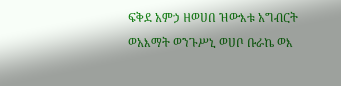ፍቅደ አምኃ ዘወሀበ ዝውእቱ አግብርት ወአእማት ወንጉሥኒ ወሀቦ ቡራኬ ወእ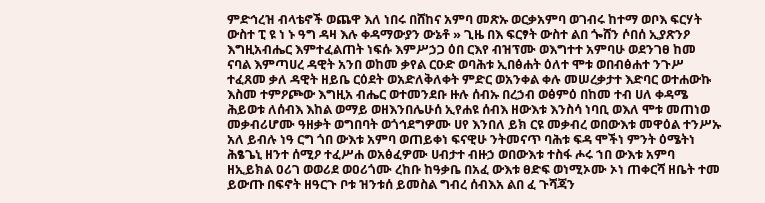ምድኅረዝ ብላቴኖች ወጨዋ እለ ነበሩ በሸከና አምባ መጽኡ ወርቃአምባ ወገብሩ ከተማ ወቦእ ፍርሃት ውስተ ፒ ዩ ነ ኑ ዓግ ዳዛ እሉ ቀዳማውያን ውኔቶ » ጊዜ በእ ፍርፃት ውስተ ልበ ጐሸን ሶበሰ ኢያጽንዖ እግዚአብሔር እምተፈልጠት ነፍሱ እምሥኃጋ ዕበ ርእየ ብዝፕሙ ወእግተተ አምባሁ ወደንገፀ ከመ ናባል እምጣሀረ ዳዊት አንበ ወከመ ቃየል ርዑድ ወባሕቱ ኢበፅሐት ዕለተ ሞቱ ወበብፅሐተ ንጉሥ ተፈጸመ ቃለ ዳዊት ዘይቤ ርዕደት ወአድለቅለቀት ምድር ወአንቀል ቀሉ መሠረቃታተ እድባር ወተሐውኩ እስመ ተምዖጮው እግዚአ ብሔር ወተመንደቡ ዙሉ ሰብኡ በረኃብ ወፅምዕ በከመ ተብ ሀለ ቀዳሜ ሕይወቱ ለሰብእ እከል ወማይ ወዘእንበሌሁሰ ኢየሐዩ ሰብእ ዘውእቱ እንስሳ ነባቢ ወእለ ሞቱ መጠነወ መቃብሪሆሙ ዓዘቃት ወግበባት ወጎኅደግዎሙ ሀየ እንበለ ይክ ርዩ መቃብረ ወበውእቱ መዋዕል ተንሥኡ አለ ይብሉ ነዓ ርግ ጎበ ውእቱ አምባ ወጠይቀነ ፍናዊሁ ንትመናጥ ባሕቱ ፍዳ ሞችነ ምንት ዕሜትነ ሕፄጌኒ ዘንተ ሰሚዖ ተፈሥሐ ወአፅፈዎሙ ሀብታተ ብዙኃ ወበውእቱ ተስፋ ሖሩ ኀበ ውእቱ አምባ ዘኢይክል ዐሪገ ወወሪደ ወዐሪጎሙ ረከቡ ከዓቃቤ በአፈ ውእቱ ፀድፍ ወነሚኦሙ ኦነ ጠቀርሻ ዘቤት ተመ ይውጡ በፍኖት ዘዓርጉ ቦቱ ዝንቱሰ ይመስል ግብረ ሰብእአ ልበ ፈ ጉሻጃን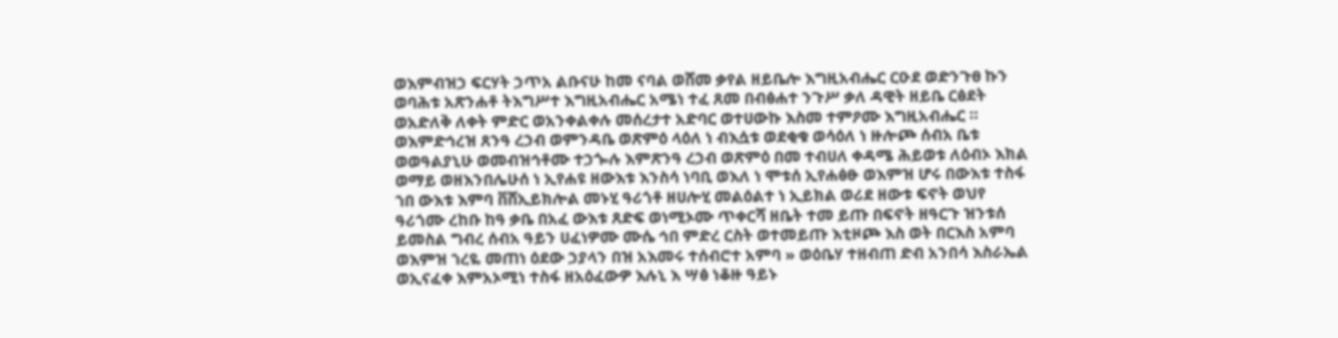ወእምብዝኃ ፍርሃት ኃጥአ ልቡናሁ ከመ ናባል ወሸመ ቃየል ዘይቤሎ እግዚአብሔር ርዑደ ወድንጉፀ ኩን ወባሕቱ አጽንሐቶ ትእግሥተ እግዚአብሔር አሜነ ተፈ ጸመ በብፅሐተ ንጉሥ ቃለ ዳዊት ዘይቤ ርፅደት ወአድለቅ ለቀት ምድር ወአንቀልቀሉ መሰረታተ አድባር ወተሀውኩ እስመ ተምዖሙ እግዚአብሔር ። ወእምድኅረዝ ጸንዓ ረኃብ ወምንዳቤ ወጽምዕ ላዕለ ነ ብእሷቱ ወደቂቁ ወሳዕለ ነ ዙሎጮ ሰብአ ቤቱ ወወዓልያኒሁ ወመብዝኅቶሙ ተኃጐሉ እምጽንዓ ረኃብ ወጽምዕ በመ ተብሀለ ቀዳሜ ሕይወቱ ለዕብኦ እክል ወማይ ወዘእንበሌሁሰ ነ ኢየሐዩ ዘውእቱ እንስሳ ነባቢ ወእለ ነ ሞቱሰ ኢየሐፅፁ ወእምዝ ሆሩ በውእቱ ተስፋ ኀበ ውእቱ እምባ ቨሸኢይክሎል መኑሂ ዓሪጎቶ ዘሀሎሂ መልዕልተ ነ ኢይክል ወሪደ ዘውቱ ፍኖት ወህየ ዓሪጎሙ ረከቡ ከዓ ቃቤ በአፈ ውእቱ ጸድፍ ወነሚኦሙ ጥቀርሻ ዘቤት ተመ ይጡ በፍኖት ዘዓርጉ ዝንቱሰ ይመስል ግብረ ሰብአ ዓይን ሀፈነዎሙ ሙሴ ኅበ ምድረ ርስት ወተመይጡ እቲዞጮ እስ ወት በርእስ አምባ ወእምዝ ኀረዬ መጠነ ዕደው ኃያላን በዝ አእመሩ ተሰብሮተ አምባ » ወዕቤሃ ተዘብጠ ድብ አንበሳ እስራኤል ወኢናፈቀ እምአኦሚነ ተስፋ ዘአዕፈውዎ እሉኒ እ ሣፅ ነቆዙ ዓይኑ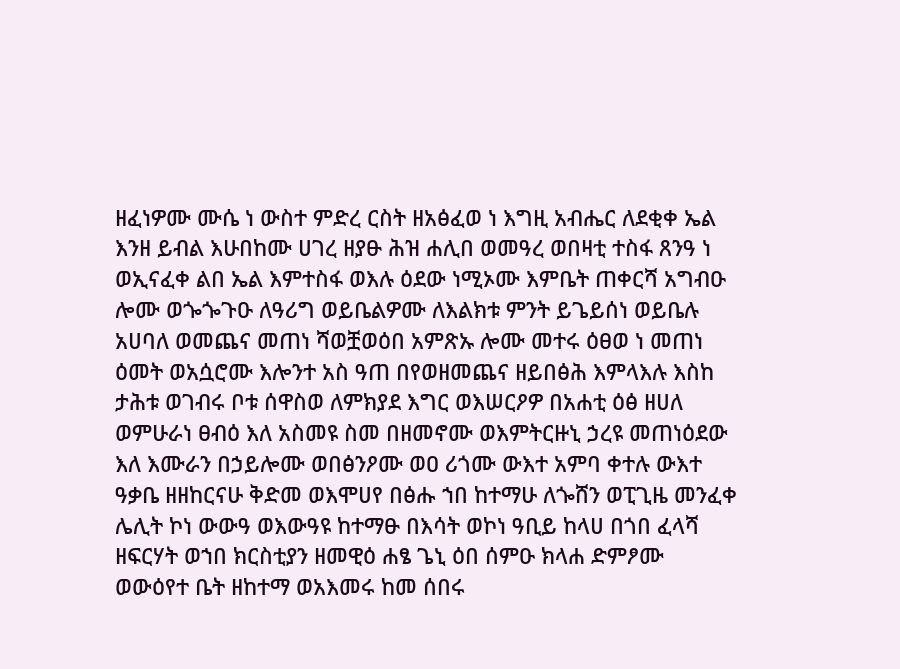ዘፈነዎሙ ሙሴ ነ ውስተ ምድረ ርስት ዘአፅፈወ ነ እግዚ አብሔር ለደቂቀ ኤል እንዘ ይብል እሁበከሙ ሀገረ ዘያፁ ሕዝ ሐሊበ ወመዓረ ወበዛቲ ተስፋ ጸንዓ ነ ወኢናፈቀ ልበ ኤል እምተስፋ ወእሉ ዕደው ነሚኦሙ እምቤት ጠቀርሻ አግብዑ ሎሙ ወጐጐጉዑ ለዓሪግ ወይቤልዎሙ ለእልክቱ ምንት ይጌይሰነ ወይቤሉ አሀባለ ወመጨና መጠነ ሻወቿወዕበ አምጽኡ ሎሙ መተሩ ዕፀወ ነ መጠነ ዕመት ወአሷሮሙ እሎንተ አስ ዓጠ በየወዘመጨና ዘይበፅሕ እምላእሉ እስከ ታሕቱ ወገብሩ ቦቱ ሰዋስወ ለምክያደ እግር ወእሠርዖዎ በአሐቲ ዕፅ ዘሀለ ወምሁራነ ፀብዕ እለ አስመዩ ስመ በዘመኖሙ ወእምትርዙኒ ኃረዩ መጠነዕደው እለ እሙራን በኃይሎሙ ወበፅንዖሙ ወዐ ሪጎሙ ውእተ አምባ ቀተሉ ውእተ ዓቃቤ ዘዘከርናሁ ቅድመ ወእሞሀየ በፅሑ ኀበ ከተማሁ ለጐሸን ወፒጊዜ መንፈቀ ሌሊት ኮነ ውውዓ ወእውዓዩ ከተማፁ በእሳት ወኮነ ዓቢይ ከላሀ በጎበ ፈላሻ ዘፍርሃት ወኀበ ክርስቲያን ዘመዊዕ ሐፄ ጌኒ ዕበ ሰምዑ ክላሐ ድምፆሙ ወውዕየተ ቤት ዘከተማ ወአእመሩ ከመ ሰበሩ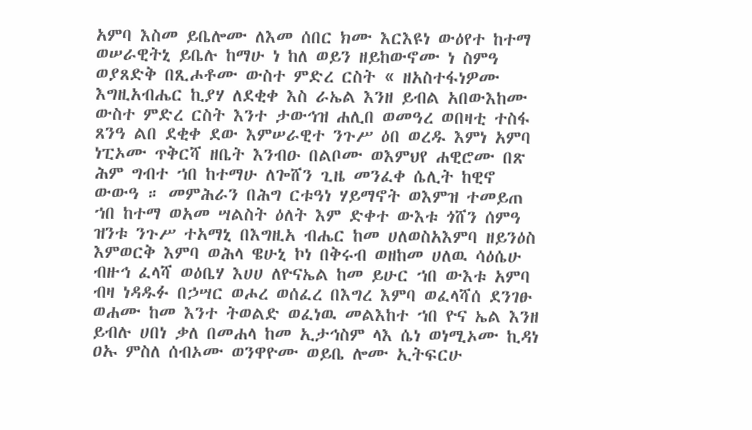አምባ እስመ ይቤሎሙ ለእመ ሰበር ክሙ እርእዩነ ውዕየተ ከተማ ወሠራዊትኒ ይቤሉ ከማሁ ነ ከለ ወይን ዘይከውኖሙ ነ ስምዓ ወያጸድቅ በጺሖቶሙ ውስተ ምድረ ርስት « ዘአስተፋነዎሙ እግዚአብሔር ኪያሃ ለደቂቀ እስ ራኤል እንዘ ይብል አበውእከሙ ውስተ ምድረ ርስት እንተ ታውኅዝ ሐሊበ ወመዓረ ወበዛቲ ተስፋ ጸንዓ ልበ ደቂቀ ደው እምሠራዊተ ንጉሥ ዕበ ወረዱ እምነ አምባ ነፒኦሙ ጥቅርሻ ዘቤት እንብዑ በልቦሙ ወእምህየ ሐዊሮሙ በጽ ሕም ግብተ ኀበ ከተማሁ ለጐሸን ጊዜ መንፈቀ ሴሊት ከዊኖ ውውዓ ። መምሕራን በሕግ ርቱዓነ ሃይማኖት ወእምዝ ተመይጠ ኀበ ከተማ ወአመ ሣልስት ዕለት እም ድቀተ ውእቱ ጎሸን ሰምዓ ዝንቱ ንጉሥ ተአማኒ በእግዚአ ብሔር ከመ ሀለወስአእምባ ዘይንዕስ እምወርቅ እምባ ወሕላ ዌሁኒ ኮነ በቅሩብ ወዘከመ ሀለዉ ሳዕሴሁ ብዙኅ ፈላሻ ወዕቤሃ እሀሀ ለዮናኤል ከመ ይሁር ኀበ ውእቱ አምባ ብዛ ነዳዱፉ በኃሣር ወሖረ ወሰፈረ በእግረ እምባ ወፈላሻሰ ደንገፁ ወሐሙ ከመ እንተ ትወልድ ወፈነዉ መልእከተ ኀበ ዮና ኤል እንዘ ይብሉ ሀበነ ቃለ በመሐላ ከመ ኢታኅስም ላእ ሴነ ወነሚኦሙ ኪዳነ ዐኡ ምስለ ሰብኦሙ ወንዋዮሙ ወይቤ ሎሙ ኢትፍርሁ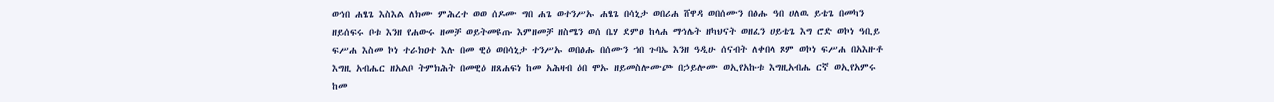ወኅበ ሐፄጌ እስእል ለክሙ ምሕረተ ወወ ሰዶሙ ግበ ሐጌ ወተንሥኡ ሐፄጌ በሳኒታ ወበሪሐ ሸዋዳ ወበሰሙን በፅሑ ዓበ ሀለዉ ይቴጌ በመካን ዘይሰፍሩ ቦቱ እንዘ የሐውሩ ዘመቻ ወይትመዩጡ እምዘመቻ ዘስሜን ወሰ ቤሃ ደምፀ ከላሐ ማኅሌት ዘካህናት ወዘፈን ሀይቴጌ እግ ሮድ ወኮነ ዓቢይ ፍሥሐ እስመ ኮነ ተራክዐተ እሉ በመ ዊዕ ወበሳኒታ ተንሥኡ ወበፅሑ በሰሙን ኀበ ጉባኤ እንዘ ዓዲሁ ሰናብት ለቀበላ ጾም ወኮነ ፍሥሐ በአእዙቶ እግዚ አብሔር ዘአልቦ ትምክሕት በመዊዕ ዘጸሐፍነ ከመ አሕዛብ ዕበ ሞኡ ዘይመስሎሙጮ በኃይሎሙ ወኢየአኩቱ እግዚአብሔ ርኛ ወኢየአምሩ ከመ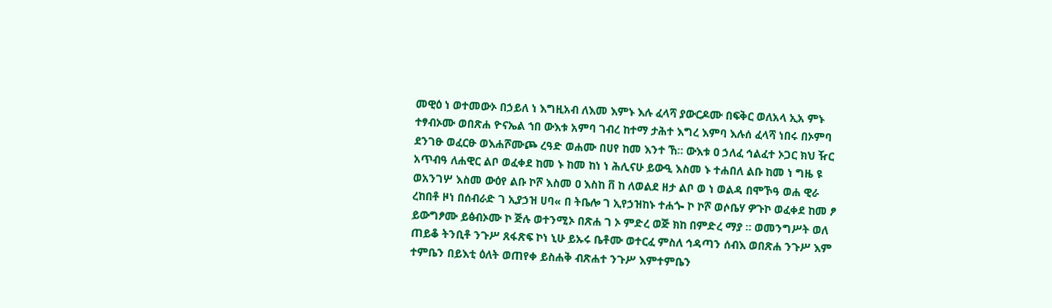መዊዕ ነ ወተመውኦ በኃይለ ነ እግዚአብ ለእመ እምኑ እሉ ፈላሻ ያውርዶሙ በፍቅር ወለአላ ኢአ ምኑ ተፃብኦሙ ወበጽሐ ዮናኤል ኀበ ውእቱ አምባ ገብረ ከተማ ታሕተ እግረ እምባ እሉሰ ፈላሻ ነበሩ በኦምባ ደንገፁ ወፈርፁ ወእሐሾሙጮ ረዓድ ወሐሙ በሀየ ከመ እንተ ኸ። ውእቱ ዐ ኃለፈ ኅልፈተ ኦጋር ክህ ዥር አጥብዓ ለሐዊር ልቦ ወፈቀደ ከመ ኑ ከመ ከነ ነ ሕሊናሁ ይውዒ እስመ ኑ ተሐበለ ልቡ ከመ ነ ግዜ ዩ ወአንገሦ እስመ ውዕየ ልቡ ኮሾ እስመ ዐ እስከ ቨ ከ ለወልደ ዘታ ልቦ ወ ነ ወልዳ በሞኾዓ ወሐ ዊራ ረከበቶ ዞነ በሰብራድ ገ ኢያኃዝ ሀባ« በ ትቤሎ ገ ኢየኃዝከኑ ተሐጐ ኮ ኮሾ ወሶቤሃ ዎጉኮ ወፈቀደ ከመ ፆ ይውግፆሙ ይፅብኦሙ ኮ ጅሉ ወተንሚኦ በጽሐ ገ ኦ ምድረ ወጅ ክከ በምድረ ማያ ። ወመንግሥት ወለ ጠይቆ ትንቢቶ ንጉሥ ጸፋጽፍ ኮነ ኒሁ ይኡሩ ቤቶሙ ወተርፈ ምስለ ኅዳጣን ሰብእ ወበጽሐ ንጉሥ እም ተምቤን በይእቲ ዕለት ወጠየቀ ይስሐቅ ብጽሐተ ንጉሥ እምተምቤን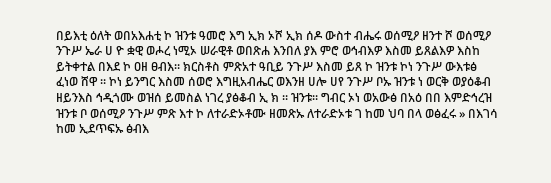በይእቲ ዕለት ወበአእሐቲ ኮ ዝንቱ ዓመሮ እግ ኢክ ኦሾ ኢክ ሰዶ ውስተ ብሔሩ ወሰሚዖ ዘንተ ሾ ወሰሚዖ ንጉሥ ኤራ ሀ ዮ ቋዊ ወሖረ ነሚኦ ሠራዊቶ ወበጽሐ እንበለ ያእ ምሮ ወኅብእዎ እስመ ይጸልእዎ እስከ ይትቀተል በእደ ኮ ዐዘ ፀብእ። ክርስቶስ ምጽአተ ዓቢይ ንጉሥ እስመ ይጸ ኮ ዝንቱ ኮነ ንጉሥ ውእቱፅ ፈነወ ሸዋ ። ኮነ ይንግር እስመ ሰወሮ እግዚአብሔር ወእንዘ ሀሎ ሀየ ንጉሥ ቦኡ ዝንቱ ነ ወርቅ ወያዕቆብ ዘይንእስ ኅዲጎሙ ወዝሰ ይመስል ነገረ ያፅቆብ ኢ ክ ። ዝንቱ። ግብር ኦነ ወአውፅ በአዕ በበ እምድኅረዝ ዝንቱ ቦ ወሰሚዖ ንጉሥ ምጽ እተ ኮ ለተራድኦቶሙ ዘመጽኡ ለተራድኦቱ ገ ከመ ህባ በላ ወፅፈሩ » በእገሳ ከመ ኢደጥፍኡ ፅብእ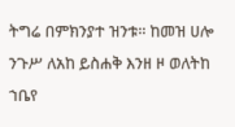ትግሬ በምክንያተ ዝንቱ። ከመዝ ሀሎ ንጉሥ ለአከ ይስሐቅ እንዘ ዞ ወለትከ ኀቤየ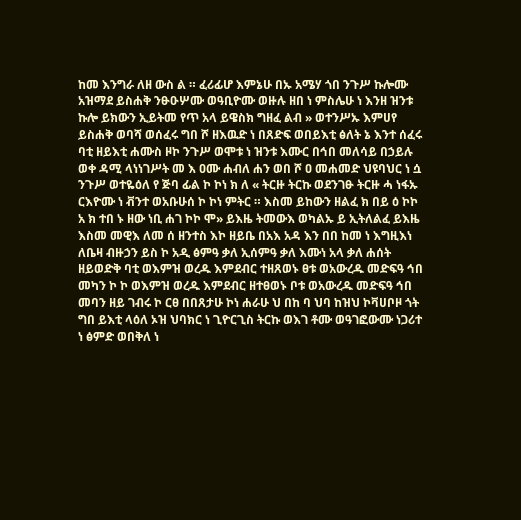ከመ እንግራ ለዘ ውስ ል ። ፈሪፊሆ እምኔሁ በኡ አሜሃ ጎበ ንጉሥ ኩሎሙ አዝማደ ይስሐቅ ንፁዑሦሙ ወዓቢዮሙ ወዙሉ ዘበ ነ ምስሌሁ ነ እንዘ ዝንቱ ኩሎ ይክውን ኢይትመ የጥ አላ ይዌስክ ግዘፈ ልብ » ወተንሥኡ እምሀየ ይስሐቅ ወባሻ ወሰፈሩ ግበ ሾ ዘእዉድ ነ በጸድፍ ወበይእቲ ፅለት ኔ እንተ ሰፈሩ ባቲ ዘይእቲ ሐሙስ ዞኮ ንጉሥ ወሞቱ ነ ዝንቱ እሙር በኅበ መለሳይ በኃይሉ ወቀ ዳሚ ላነነገሥት መ እ ዐሙ ሐብለ ሐን ወበ ሾ ዐ መሐመድ ህዩባህር ነ ሷ ንጉሥ ወተዬዕለ የ ጅባ ፊል ኮ ኮነ ክ ለ « ትርዙ ትርኩ ወደንገፁ ትርዙ ሓ ነፋኡ ርእዮሙ ነ ቭንተ ወአቡሁሰ ኮ ኮነ ምትር ። እስመ ይከውን ዘልፈ ክ በይ ዕ ኮኮ አ ክ ተበ ኑ ዘው ነቢ ሐገ ኮኮ ሞ» ይእዜ ትመውእ ወካልኡ ይ ኢትለልፈ ይእዜ እስመ መዊእ ለመ ሰ ዘንተስ እኮ ዘይቤ በአእ አዳ እን በበ ከመ ነ እግዚእነ ለቤዛ ብዙኃን ይስ ኮ አዲ ፅምዓ ቃለ ኢሰምዓ ቃለ እሙነ አላ ቃለ ሐሰት ዘይወድቅ ባቲ ወእምዝ ወረዱ እምደብር ተዘጸወኑ ፀቱ ወአውረዱ መድፍዓ ኅበ መካን ኮ ኮ ወእምዝ ወረዱ እምደብር ዘተፀወኑ ቦቱ ወአውረዱ መድፍዓ ኅበ መባን ዘይ ገብሩ ኮ ርፀ በበጸታሁ ኮነ ሐራሁ ህ በከ ባ ህባ ከዝህ ኮቫሀቦዞ ጎት ግበ ይእቲ ላዕለ ኦዝ ህባክር ነ ጊዮርጊስ ትርኩ ወእገ ቶሙ ወዓገፎውሙ ነጋሪተ ነ ፅምድ ወበቅለ ነ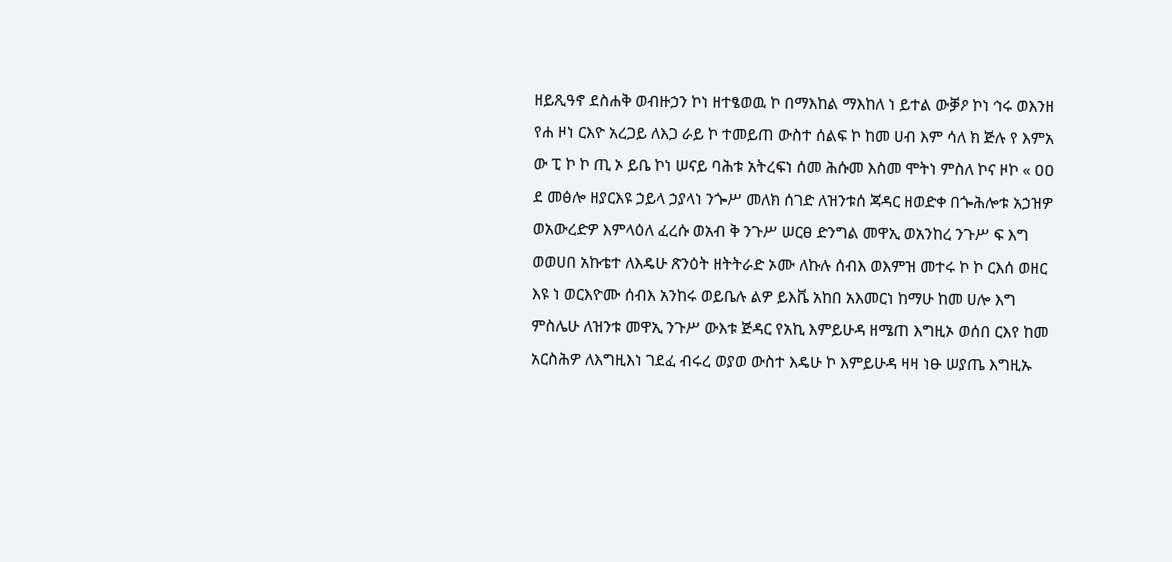ዘይጺዓኖ ደስሐቅ ወብዙኃን ኮነ ዘተፄወዉ ኮ በማእከል ማእከለ ነ ይተል ውቓዖ ኮነ ኅሩ ወእንዘ የሐ ዞነ ርእዮ አረጋይ ለእጋ ራይ ኮ ተመይጠ ውስተ ሰልፍ ኮ ከመ ሀብ እም ሳለ ክ ጅሉ የ እምአ ው ፒ ኮ ኮ ጢ ኦ ይቤ ኮነ ሠናይ ባሕቱ አትረፍነ ሰመ ሕሱመ እስመ ሞትነ ምስለ ኮና ዞኮ « ዐዐ ደ መፅሎ ዘያርእዩ ኃይላ ኃያላነ ንጐሥ መለክ ሰገድ ለዝንቱሰ ጃዳር ዘወድቀ በጐሕሎቱ አኃዝዎ ወአውረድዎ እምላዕለ ፈረሱ ወአብ ቅ ንጉሥ ሠርፀ ድንግል መዋኢ ወአንከረ ንጉሥ ፍ እግ ወወሀበ አኩቴተ ለእዴሁ ጽንዕት ዘትትራድ ኦሙ ለኩሉ ሰብእ ወእምዝ መተሩ ኮ ኮ ርእሰ ወዘር እዩ ነ ወርእዮሙ ሰብእ አንከሩ ወይቤሉ ልዎ ይእቬ አከበ አእመርነ ከማሁ ከመ ሀሎ እግ ምስሌሁ ለዝንቱ መዋኢ ንጉሥ ውእቱ ጅዳር የአኪ እምይሁዳ ዘሜጠ እግዚኦ ወሰበ ርእየ ከመ አርስሕዎ ለእግዚእነ ገደፈ ብሩረ ወያወ ውስተ እዴሁ ኮ እምይሁዳ ዛዛ ነፁ ሠያጤ እግዚኡ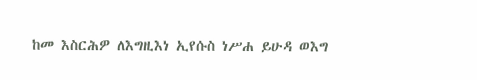ከመ እስርሕዎ ለእግዚእነ ኢየሱስ ነሥሐ ይሁዳ ወእግ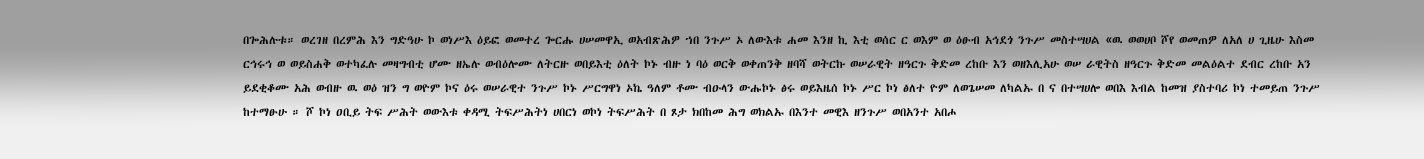በጐሕሉቱ። ወረገዘ በረምሕ እን ግድዓሁ ኮ ወነሥእ ዕይፎ ወመተረ ጐርሑ ሀሠመዋኢ ወአብጽሕዎ ኀበ ንጉሥ ኦ ለውእቱ ሐመ እንዘ ኪ እቲ ወሰር ር ወእም ወ ዕፁብ አኅደጎ ንጉሥ መስተሣሀል «ዉ ወወሀቦ ሾየ ወመጠዎ ለአለ ሀ ጊዜሁ እስመ ርኅሩኅ ወ ወይስሐቅ ወተካፈሉ መዛግብቲ ሆሙ ዘኤሉ ወብዕሎሙ ለትርዙ ወበይእቲ ዕለት ኮኑ ብዙ ነ ባዕ ወርቅ ወቀጠንቅ ዘባሻ ወትርኩ ወሠራዊት ዘዓርጉ ቅድመ ረከቡ እን ወዘእሊአሁ ወሠ ራዊትስ ዘዓርጉ ቅድመ መልዕልተ ደብር ረከቡ አን ይደቂቆሙ አሕ ወብዙ ዉ ወዕ ዝን ግ ወዮም ኮና ዕሩ ወሠራዊተ ንጉሥ ኮኑ ሥርግዋነ ኦኬ ዓለም ቶሙ ብዑላን ውሑኮኑ ፅሩ ወይእዜሰ ኮኑ ሥር ኮነ ፅለተ ዮም ለወጌሠመ ለካልኡ በ ና በተሣሀሎ ወበእ እብል ከመዝ ያስተባሪ ኮነ ተመይጠ ንጉሥ ከተማፁሁ ። ሾ ኮነ ዐቢይ ትፍ ሥሕት ወውእቱ ቀዳሚ ትፍሥሕትነ ሀበርነ ወኮነ ትፍሥሕት በ ጾታ ክበከመ ሕግ ወክልኡ በእንተ መዊእ ዘንጉሥ ወበአንተ አበሖ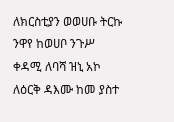ለክርስቲያን ወወሀቡ ትርኩ ንዋየ ከወሀቦ ንጉሥ ቀዳሚ ለባሻ ዝኒ አኮ ለዕርቅ ዳእሙ ከመ ያስተ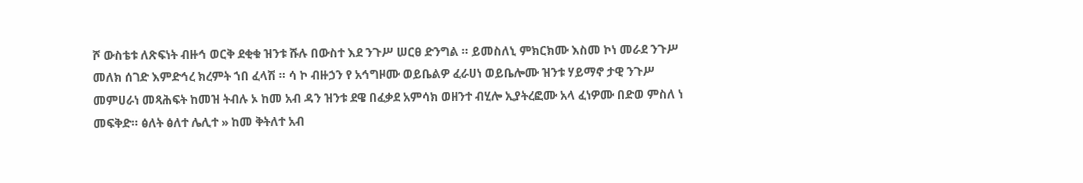ሾ ውስቴቱ ለጽፍነት ብዙኅ ወርቅ ደቂቁ ዝንቱ ሹሉ በውስተ እደ ንጉሥ ሠርፀ ድንግል ። ይመስለኒ ምክርክሙ እስመ ኮነ መራደ ንጉሥ መለክ ሰገድ እምድኅረ ክረምት ኀበ ፈላሽ ። ሳ ኮ ብዙኃን የ አኅግዞሙ ወይቤልዎ ፈራሀነ ወይቤሎሙ ዝንቱ ሃይማኖ ታዊ ንጉሥ መምሀራነ መጻሕፍት ከመዝ ትብሉ ኦ ከመ አብ ዳን ዝንቱ ደዌ በፈቃደ አምሳክ ወዘንተ ብሂሎ ኢያትረፎሙ አላ ፈነዎሙ በድወ ምስለ ነ መፍቅድ። ፅለት ፅለተ ሌሊተ » ከመ ቅትለተ አብ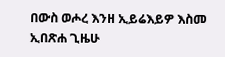በውስ ወሖረ እንዘ ኢይሬእይዎ እስመ ኢበጽሐ ጊዜሁ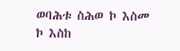ወባሕቱ ስሕወ ኮ እስመ ኮ እስከ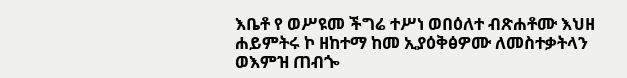እቤቶ የ ወሥዩመ ችግሬ ተሥነ ወበዕለተ ብጽሐቶሙ እህዘ ሐይምትሩ ኮ ዘከተማ ከመ ኢያዕቅፅዎሙ ለመስተቃትላን ወእምዝ ጠብጐ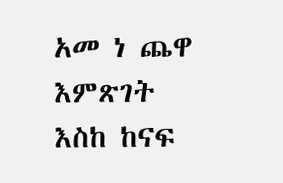አመ ነ ጨዋ እምጽገት እስከ ከናፍ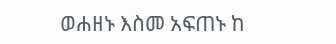ወሐዘኑ እስመ አፍጠኑ ከ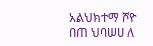አልህክተማ ሾዮ በጠ ህባሠሀ ለ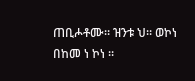ጠቢሖቶሙ። ዝንቱ ህ። ወኮነ በከመ ነ ኮነ ።